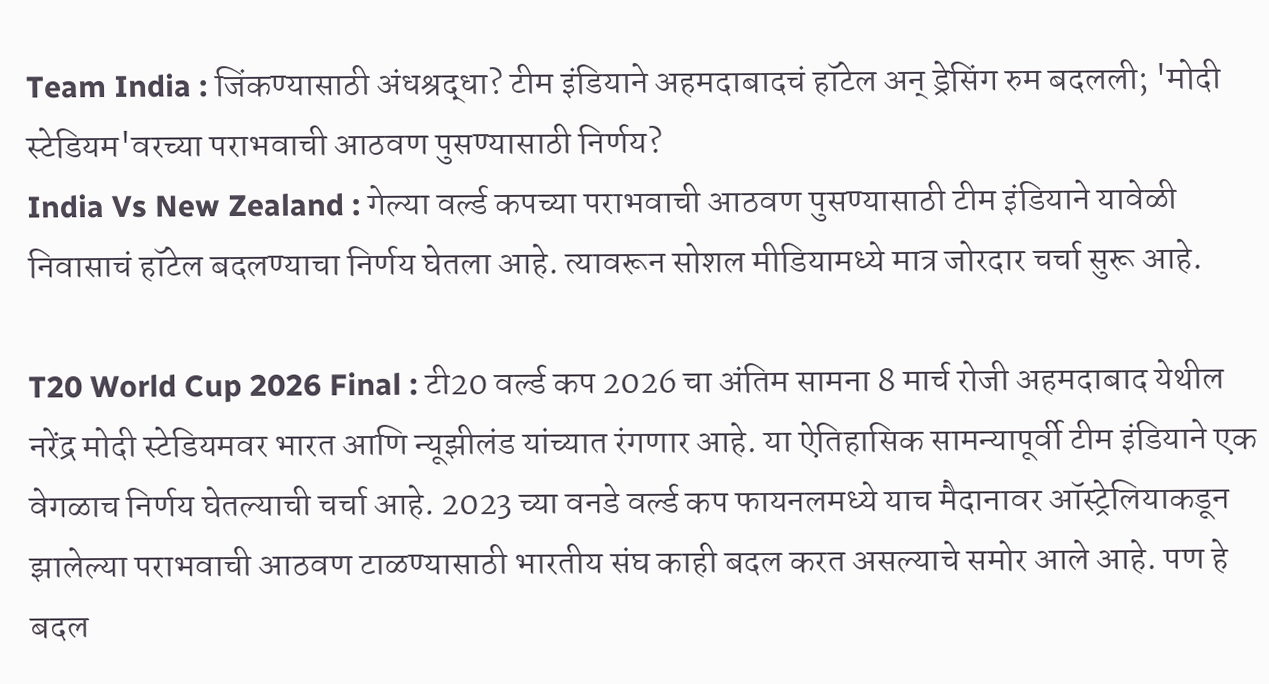Team India : जिंकण्यासाठी अंधश्रद्धा? टीम इंडियाने अहमदाबादचं हॉटेल अन् ड्रेसिंग रुम बदलली; 'मोदी स्टेडियम'वरच्या पराभवाची आठवण पुसण्यासाठी निर्णय?
India Vs New Zealand : गेल्या वर्ल्ड कपच्या पराभवाची आठवण पुसण्यासाठी टीम इंडियाने यावेळी निवासाचं हॉटेल बदलण्याचा निर्णय घेतला आहे. त्यावरून सोशल मीडियामध्ये मात्र जोरदार चर्चा सुरू आहे.

T20 World Cup 2026 Final : टी20 वर्ल्ड कप 2026 चा अंतिम सामना 8 मार्च रोजी अहमदाबाद येथील नरेंद्र मोदी स्टेडियमवर भारत आणि न्यूझीलंड यांच्यात रंगणार आहे. या ऐतिहासिक सामन्यापूर्वी टीम इंडियाने एक वेगळाच निर्णय घेतल्याची चर्चा आहे. 2023 च्या वनडे वर्ल्ड कप फायनलमध्ये याच मैदानावर ऑस्ट्रेलियाकडून झालेल्या पराभवाची आठवण टाळण्यासाठी भारतीय संघ काही बदल करत असल्याचे समोर आले आहे. पण हे बदल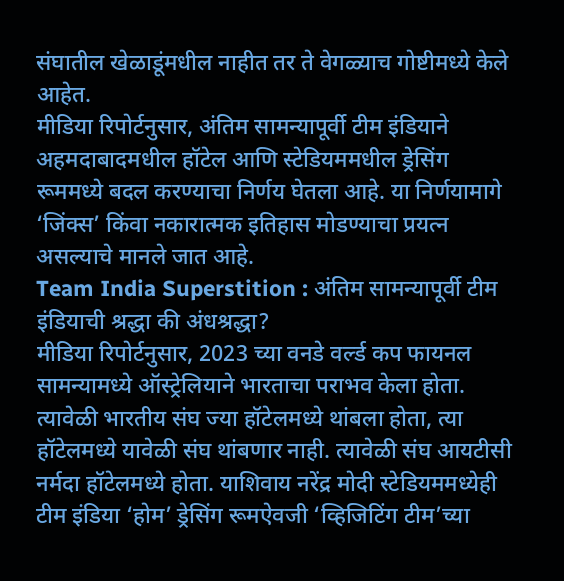संघातील खेळाडूंमधील नाहीत तर ते वेगळ्याच गोष्टीमध्ये केले आहेत.
मीडिया रिपोर्टनुसार, अंतिम सामन्यापूर्वी टीम इंडियाने अहमदाबादमधील हॉटेल आणि स्टेडियममधील ड्रेसिंग रूममध्ये बदल करण्याचा निर्णय घेतला आहे. या निर्णयामागे ‘जिंक्स’ किंवा नकारात्मक इतिहास मोडण्याचा प्रयत्न असल्याचे मानले जात आहे.
Team India Superstition : अंतिम सामन्यापूर्वी टीम इंडियाची श्रद्धा की अंधश्रद्धा?
मीडिया रिपोर्टनुसार, 2023 च्या वनडे वर्ल्ड कप फायनल सामन्यामध्ये ऑस्ट्रेलियाने भारताचा पराभव केला होता. त्यावेळी भारतीय संघ ज्या हॉटेलमध्ये थांबला होता, त्या हॉटेलमध्ये यावेळी संघ थांबणार नाही. त्यावेळी संघ आयटीसी नर्मदा हॉटेलमध्ये होता. याशिवाय नरेंद्र मोदी स्टेडियममध्येही टीम इंडिया ‘होम’ ड्रेसिंग रूमऐवजी ‘व्हिजिटिंग टीम’च्या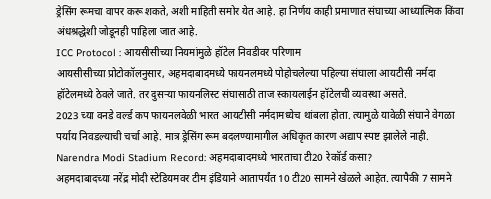ड्रेसिंग रूमचा वापर करू शकते, अशी माहिती समोर येत आहे. हा निर्णय काही प्रमाणात संघाच्या आध्यात्मिक किंवा अंधश्रद्धेशी जोडूनही पाहिला जात आहे.
ICC Protocol : आयसीसीच्या नियमांमुळे हॉटेल निवडीवर परिणाम
आयसीसीच्या प्रोटोकॉलनुसार, अहमदाबादमध्ये फायनलमध्ये पोहोचलेल्या पहिल्या संघाला आयटीसी नर्मदा हॉटेलमध्ये ठेवले जाते. तर दुसऱ्या फायनलिस्ट संघासाठी ताज स्कायलाईन हॉटेलची व्यवस्था असते.
2023 च्या वनडे वर्ल्ड कप फायनलवेळी भारत आयटीसी नर्मदामध्येच थांबला होता. त्यामुळे यावेळी संघाने वेगळा पर्याय निवडल्याची चर्चा आहे. मात्र ड्रेसिंग रूम बदलण्यामागील अधिकृत कारण अद्याप स्पष्ट झालेले नाही.
Narendra Modi Stadium Record: अहमदाबादमध्ये भारताचा टी20 रेकॉर्ड कसा?
अहमदाबादच्या नरेंद्र मोदी स्टेडियमवर टीम इंडियाने आतापर्यंत 10 टी20 सामने खेळले आहेत. त्यापैकी 7 सामने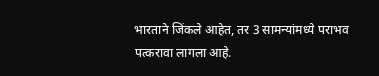भारताने जिंकले आहेत, तर 3 सामन्यांमध्ये पराभव पत्करावा लागला आहे.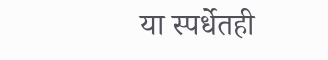या स्पर्धेतही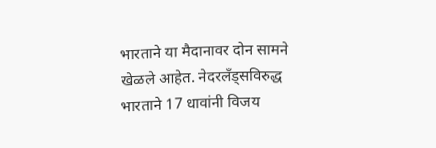भारताने या मैदानावर दोन सामने खेळले आहेत. नेदरलँड्सविरुद्ध भारताने 17 धावांनी विजय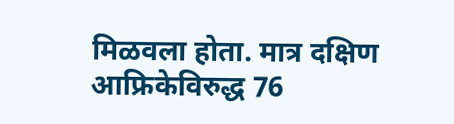मिळवला होता. मात्र दक्षिण आफ्रिकेविरुद्ध 76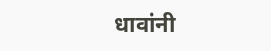धावांनी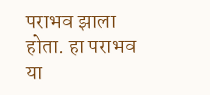पराभव झाला होता. हा पराभव या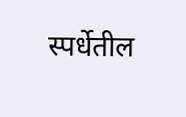स्पर्धेतील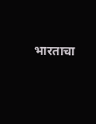भारताचा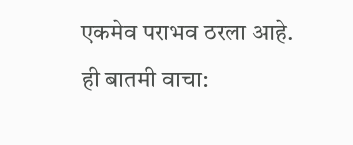एकमेव पराभव ठरला आहे.
ही बातमी वाचा: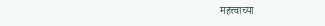महत्त्वाच्या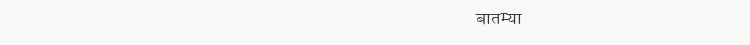बातम्या